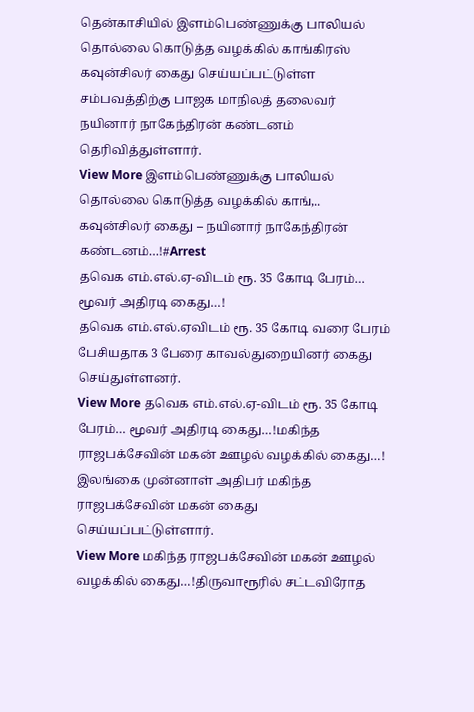தென்காசியில் இளம்பெண்ணுக்கு பாலியல் தொல்லை கொடுத்த வழக்கில் காங்கிரஸ் கவுன்சிலர் கைது செய்யப்பட்டுள்ள சம்பவத்திற்கு பாஜக மாநிலத் தலைவர் நயினார் நாகேந்திரன் கண்டனம் தெரிவித்துள்ளார்.
View More இளம்பெண்ணுக்கு பாலியல் தொல்லை கொடுத்த வழக்கில் காங்,.. கவுன்சிலர் கைது – நயினார் நாகேந்திரன் கண்டனம்…!#Arrest
தவெக எம்.எல்.ஏ-விடம் ரூ. 35 கோடி பேரம்… மூவர் அதிரடி கைது…!
தவெக எம்.எல்.ஏவிடம் ரூ. 35 கோடி வரை பேரம் பேசியதாக 3 பேரை காவல்துறையினர் கைது செய்துள்ளனர்.
View More தவெக எம்.எல்.ஏ-விடம் ரூ. 35 கோடி பேரம்… மூவர் அதிரடி கைது…!மகிந்த ராஜபக்சேவின் மகன் ஊழல் வழக்கில் கைது…!
இலங்கை முன்னாள் அதிபர் மகிந்த ராஜபக்சேவின் மகன் கைது செய்யப்பட்டுள்ளார்.
View More மகிந்த ராஜபக்சேவின் மகன் ஊழல் வழக்கில் கைது…!திருவாரூரில் சட்டவிரோத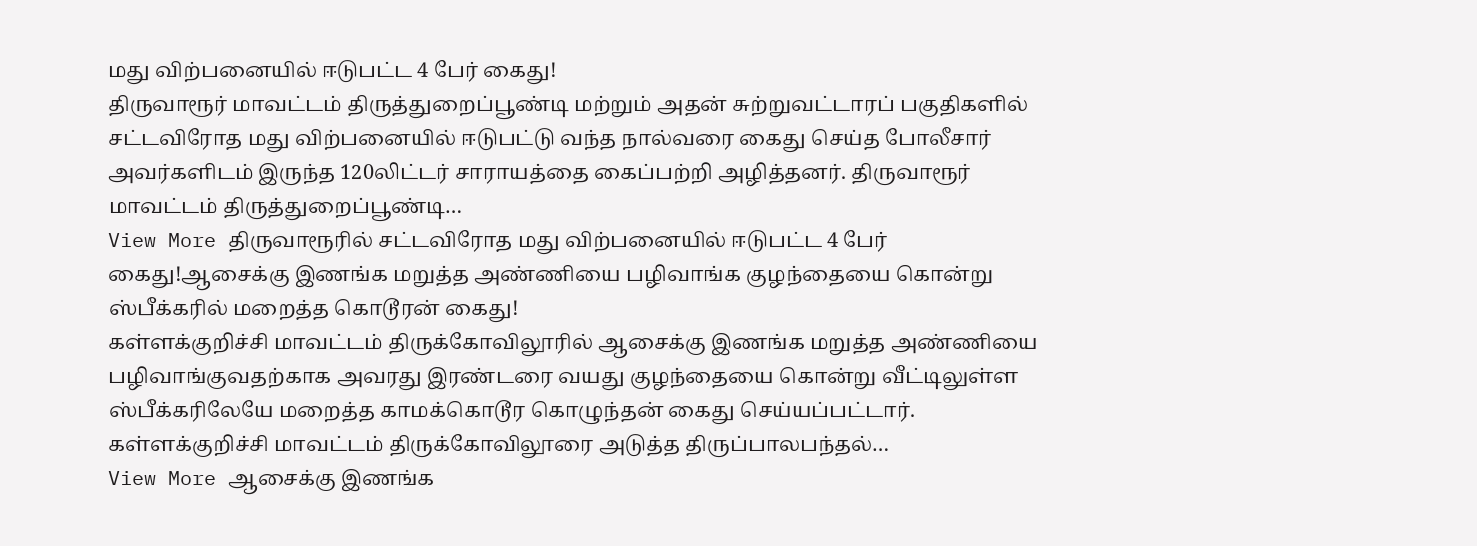மது விற்பனையில் ஈடுபட்ட 4 பேர் கைது!
திருவாரூர் மாவட்டம் திருத்துறைப்பூண்டி மற்றும் அதன் சுற்றுவட்டாரப் பகுதிகளில் சட்டவிரோத மது விற்பனையில் ஈடுபட்டு வந்த நால்வரை கைது செய்த போலீசார் அவர்களிடம் இருந்த 120லிட்டர் சாராயத்தை கைப்பற்றி அழித்தனர். திருவாரூர் மாவட்டம் திருத்துறைப்பூண்டி…
View More திருவாரூரில் சட்டவிரோத மது விற்பனையில் ஈடுபட்ட 4 பேர் கைது!ஆசைக்கு இணங்க மறுத்த அண்ணியை பழிவாங்க குழந்தையை கொன்று ஸ்பீக்கரில் மறைத்த கொடூரன் கைது!
கள்ளக்குறிச்சி மாவட்டம் திருக்கோவிலூரில் ஆசைக்கு இணங்க மறுத்த அண்ணியை பழிவாங்குவதற்காக அவரது இரண்டரை வயது குழந்தையை கொன்று வீட்டிலுள்ள ஸ்பீக்கரிலேயே மறைத்த காமக்கொடூர கொழுந்தன் கைது செய்யப்பட்டார். கள்ளக்குறிச்சி மாவட்டம் திருக்கோவிலூரை அடுத்த திருப்பாலபந்தல்…
View More ஆசைக்கு இணங்க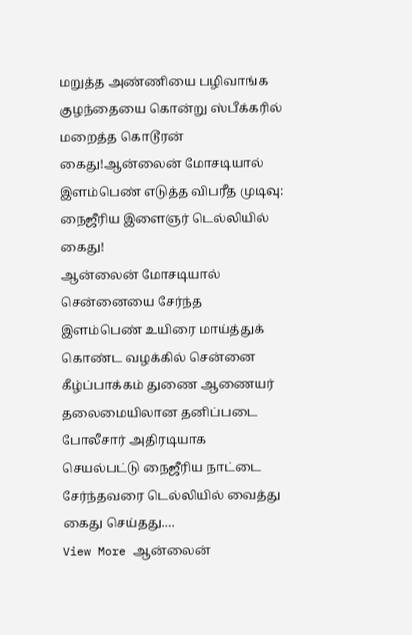மறுத்த அண்ணியை பழிவாங்க குழந்தையை கொன்று ஸ்பீக்கரில் மறைத்த கொடூரன் கைது!ஆன்லைன் மோசடியால் இளம்பெண் எடுத்த விபரீத முடிவு: நைஜீரிய இளைஞர் டெல்லியில் கைது!
ஆன்லைன் மோசடியால் சென்னையை சேர்ந்த இளம்பெண் உயிரை மாய்த்துக் கொண்ட வழக்கில் சென்னை கீழ்ப்பாக்கம் துணை ஆணையர் தலைமையிலான தனிப்படை போலீசார் அதிரடியாக செயல்பட்டு நைஜீரிய நாட்டை சேர்ந்தவரை டெல்லியில் வைத்து கைது செய்தது.…
View More ஆன்லைன்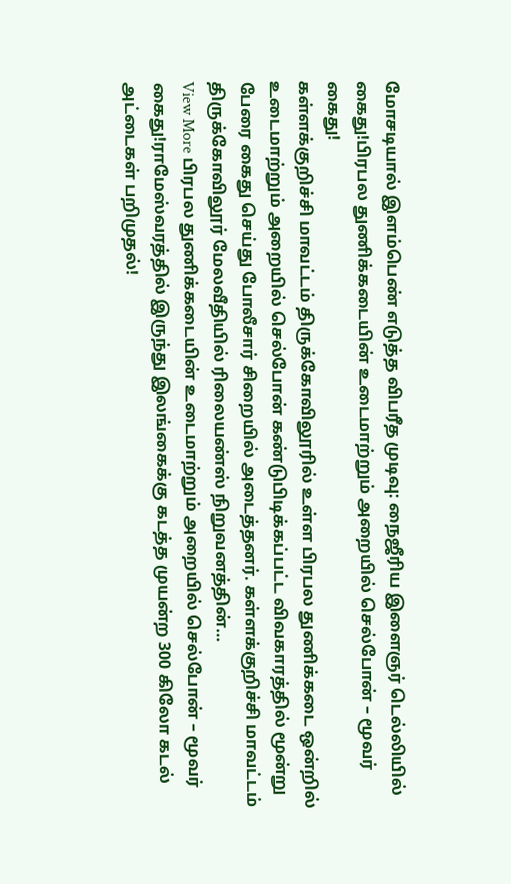மோசடியால் இளம்பெண் எடுத்த விபரீத முடிவு: நைஜீரிய இளைஞர் டெல்லியில் கைது!பிரபல துணிக்கடையின் உடைமாற்றும் அறையில் செல்போன் – மூவர் கைது!
கள்ளக்குறிச்சி மாவட்டம் திருக்கோவிலூரில் உள்ள பிரபல துணிக்கடை ஒன்றில் உடைமாற்றும் அறையில் செல்போன் கண்டுபிடிக்கப்பட்ட விவகாரத்தில் மூன்று பேரை கைது செய்து போலீசார் சிறையில் அடைத்தனர். கள்ளக்குறிச்சி மாவட்டம் திருக்கோவிலூர் மேலவீதியில் ரிலையண்ஸ் நிறுவனத்தின்…
View More பிரபல துணிக்கடையின் உடைமாற்றும் அறையில் செல்போன் – மூவர் கைது!ராமேஸ்வரத்தில் இருந்து இலங்கைக்கு கடத்த முயன்ற 300 கிலோ கடல் அட்டைகள் பறிமுதல்!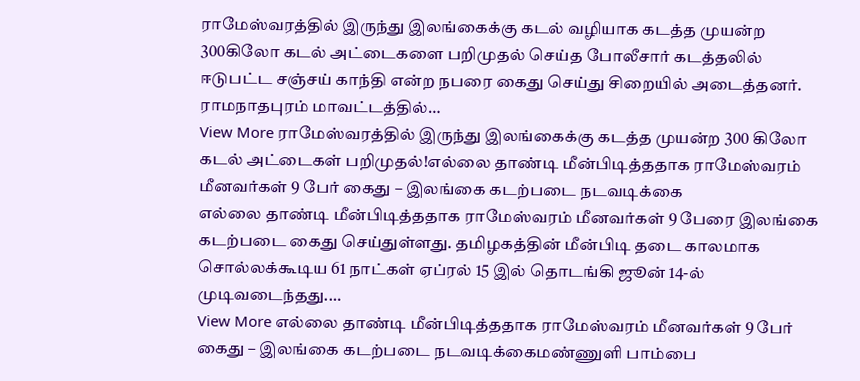ராமேஸ்வரத்தில் இருந்து இலங்கைக்கு கடல் வழியாக கடத்த முயன்ற 300கிலோ கடல் அட்டைகளை பறிமுதல் செய்த போலீசார் கடத்தலில் ஈடுபட்ட சஞ்சய் காந்தி என்ற நபரை கைது செய்து சிறையில் அடைத்தனர். ராமநாதபுரம் மாவட்டத்தில்…
View More ராமேஸ்வரத்தில் இருந்து இலங்கைக்கு கடத்த முயன்ற 300 கிலோ கடல் அட்டைகள் பறிமுதல்!எல்லை தாண்டி மீன்பிடித்ததாக ராமேஸ்வரம் மீனவர்கள் 9 பேர் கைது – இலங்கை கடற்படை நடவடிக்கை
எல்லை தாண்டி மீன்பிடித்ததாக ராமேஸ்வரம் மீனவர்கள் 9 பேரை இலங்கை கடற்படை கைது செய்துள்ளது. தமிழகத்தின் மீன்பிடி தடை காலமாக சொல்லக்கூடிய 61 நாட்கள் ஏப்ரல் 15 இல் தொடங்கி ஜூன் 14-ல் முடிவடைந்தது.…
View More எல்லை தாண்டி மீன்பிடித்ததாக ராமேஸ்வரம் மீனவர்கள் 9 பேர் கைது – இலங்கை கடற்படை நடவடிக்கைமண்ணுளி பாம்பை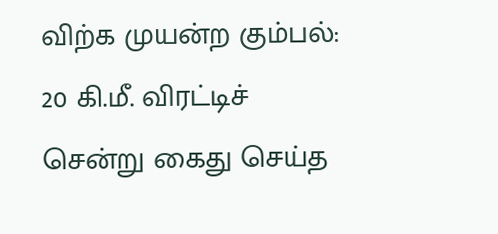விற்க முயன்ற கும்பல்: 20 கி.மீ. விரட்டிச் சென்று கைது செய்த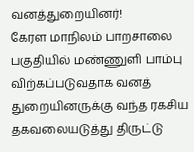வனத்துறையினர்!
கேரள மாநிலம் பாறசாலை பகுதியில் மண்ணுளி பாம்பு விற்கப்படுவதாக வனத் துறையினருக்கு வந்த ரகசிய தகவலையடுத்து திருட்டு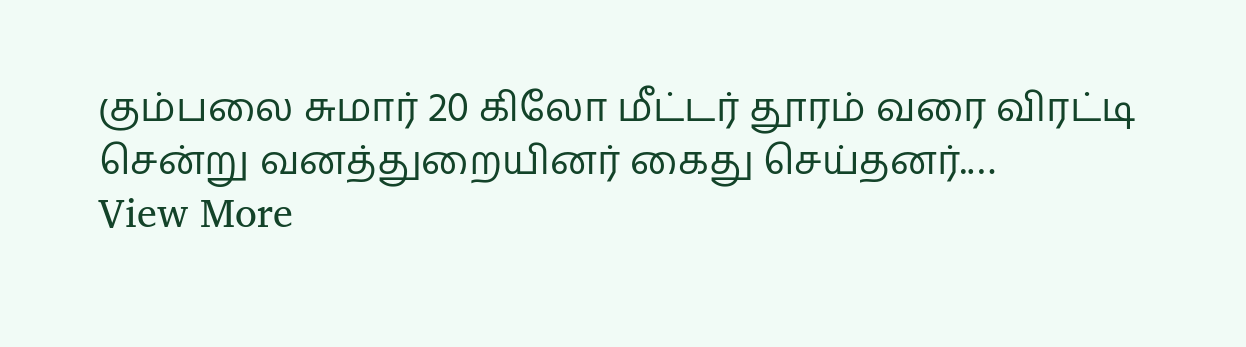கும்பலை சுமார் 20 கிலோ மீட்டர் தூரம் வரை விரட்டி சென்று வனத்துறையினர் கைது செய்தனர்.…
View More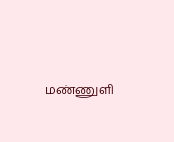மண்ணுளி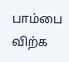பாம்பை விற்க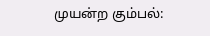முயன்ற கும்பல்: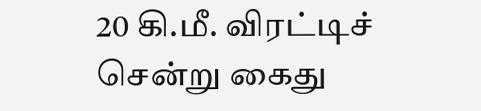20 கி.மீ. விரட்டிச் சென்று கைது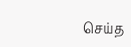செய்த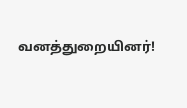வனத்துறையினர்!